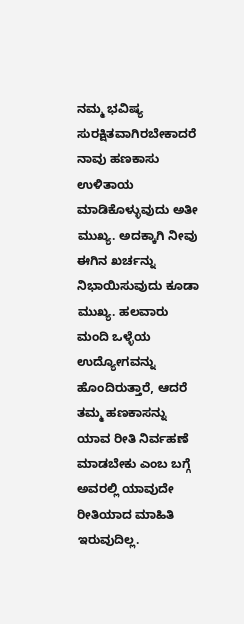ನಮ್ಮ ಭವಿಷ್ಯ ಸುರಕ್ಷಿತವಾಗಿರಬೇಕಾದರೆ ನಾವು ಹಣಕಾಸು ಉಳಿತಾಯ ಮಾಡಿಕೊಳ್ಳುವುದು ಅತೀ ಮುಖ್ಯ. ಅದಕ್ಕಾಗಿ ನೀವು ಈಗಿನ ಖರ್ಚನ್ನು ನಿಭಾಯಿಸುವುದು ಕೂಡಾ ಮುಖ್ಯ. ಹಲವಾರು ಮಂದಿ ಒಳ್ಳೆಯ ಉದ್ಯೋಗವನ್ನು ಹೊಂದಿರುತ್ತಾರೆ, ಆದರೆ ತಮ್ಮ ಹಣಕಾಸನ್ನು ಯಾವ ರೀತಿ ನಿರ್ವಹಣೆ ಮಾಡಬೇಕು ಎಂಬ ಬಗ್ಗೆ ಅವರಲ್ಲಿ ಯಾವುದೇ ರೀತಿಯಾದ ಮಾಹಿತಿ ಇರುವುದಿಲ್ಲ.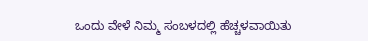ಒಂದು ವೇಳೆ ನಿಮ್ಮ ಸಂಬಳದಲ್ಲಿ ಹೆಚ್ಚಳವಾಯಿತು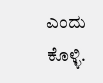ಎಂದು ಕೊಳ್ಳಿ.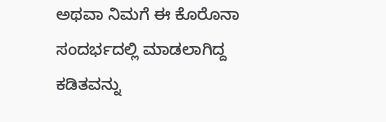ಅಥವಾ ನಿಮಗೆ ಈ ಕೊರೊನಾ ಸಂದರ್ಭದಲ್ಲಿ ಮಾಡಲಾಗಿದ್ದ ಕಡಿತವನ್ನು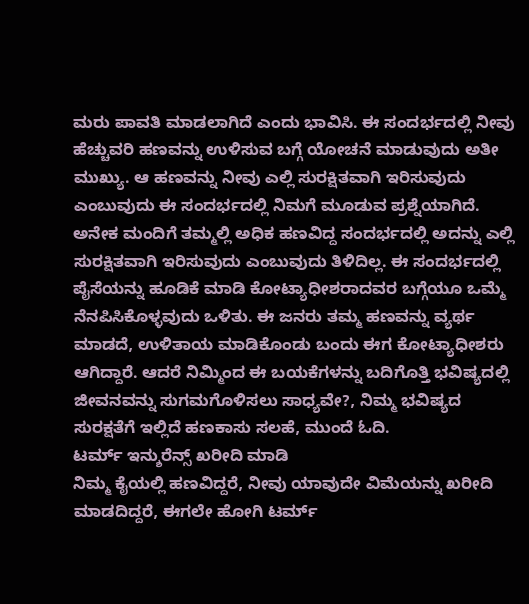ಮರು ಪಾವತಿ ಮಾಡಲಾಗಿದೆ ಎಂದು ಭಾವಿಸಿ. ಈ ಸಂದರ್ಭದಲ್ಲಿ ನೀವು ಹೆಚ್ಚುವರಿ ಹಣವನ್ನು ಉಳಿಸುವ ಬಗ್ಗೆ ಯೋಚನೆ ಮಾಡುವುದು ಅತೀ ಮುಖ್ಯು. ಆ ಹಣವನ್ನು ನೀವು ಎಲ್ಲಿ ಸುರಕ್ಷಿತವಾಗಿ ಇರಿಸುವುದು ಎಂಬುವುದು ಈ ಸಂದರ್ಭದಲ್ಲಿ ನಿಮಗೆ ಮೂಡುವ ಪ್ರಶ್ನೆಯಾಗಿದೆ.
ಅನೇಕ ಮಂದಿಗೆ ತಮ್ಮಲ್ಲಿ ಅಧಿಕ ಹಣವಿದ್ದ ಸಂದರ್ಭದಲ್ಲಿ ಅದನ್ನು ಎಲ್ಲಿ ಸುರಕ್ಷಿತವಾಗಿ ಇರಿಸುವುದು ಎಂಬುವುದು ತಿಳಿದಿಲ್ಲ. ಈ ಸಂದರ್ಭದಲ್ಲಿ ಪೈಸೆಯನ್ನು ಹೂಡಿಕೆ ಮಾಡಿ ಕೋಟ್ಯಾಧೀಶರಾದವರ ಬಗ್ಗೆಯೂ ಒಮ್ಮೆ ನೆನಪಿಸಿಕೊಳ್ಳವುದು ಒಳಿತು. ಈ ಜನರು ತಮ್ಮ ಹಣವನ್ನು ವ್ಯರ್ಥ ಮಾಡದೆ, ಉಳಿತಾಯ ಮಾಡಿಕೊಂಡು ಬಂದು ಈಗ ಕೋಟ್ಯಾಧೀಶರು ಆಗಿದ್ದಾರೆ. ಆದರೆ ನಿಮ್ಮಿಂದ ಈ ಬಯಕೆಗಳನ್ನು ಬದಿಗೊತ್ತಿ ಭವಿಷ್ಯದಲ್ಲಿ ಜೀವನವನ್ನು ಸುಗಮಗೊಳಿಸಲು ಸಾಧ್ಯವೇ?, ನಿಮ್ಮ ಭವಿಷ್ಯದ ಸುರಕ್ಷತೆಗೆ ಇಲ್ಲಿದೆ ಹಣಕಾಸು ಸಲಹೆ, ಮುಂದೆ ಓದಿ.
ಟರ್ಮ್ ಇನ್ಶುರೆನ್ಸ್ ಖರೀದಿ ಮಾಡಿ
ನಿಮ್ಮ ಕೈಯಲ್ಲಿ ಹಣವಿದ್ದರೆ, ನೀವು ಯಾವುದೇ ವಿಮೆಯನ್ನು ಖರೀದಿ ಮಾಡದಿದ್ದರೆ, ಈಗಲೇ ಹೋಗಿ ಟರ್ಮ್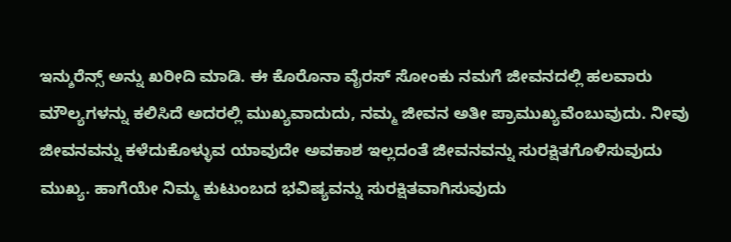ಇನ್ಶುರೆನ್ಸ್ ಅನ್ನು ಖರೀದಿ ಮಾಡಿ. ಈ ಕೊರೊನಾ ವೈರಸ್ ಸೋಂಕು ನಮಗೆ ಜೀವನದಲ್ಲಿ ಹಲವಾರು ಮೌಲ್ಯಗಳನ್ನು ಕಲಿಸಿದೆ ಅದರಲ್ಲಿ ಮುಖ್ಯವಾದುದು, ನಮ್ಮ ಜೀವನ ಅತೀ ಪ್ರಾಮುಖ್ಯವೆಂಬುವುದು. ನೀವು ಜೀವನವನ್ನು ಕಳೆದುಕೊಳ್ಳುವ ಯಾವುದೇ ಅವಕಾಶ ಇಲ್ಲದಂತೆ ಜೀವನವನ್ನು ಸುರಕ್ಷಿತಗೊಳಿಸುವುದು ಮುಖ್ಯ. ಹಾಗೆಯೇ ನಿಮ್ಮ ಕುಟುಂಬದ ಭವಿಷ್ಯವನ್ನು ಸುರಕ್ಷಿತವಾಗಿಸುವುದು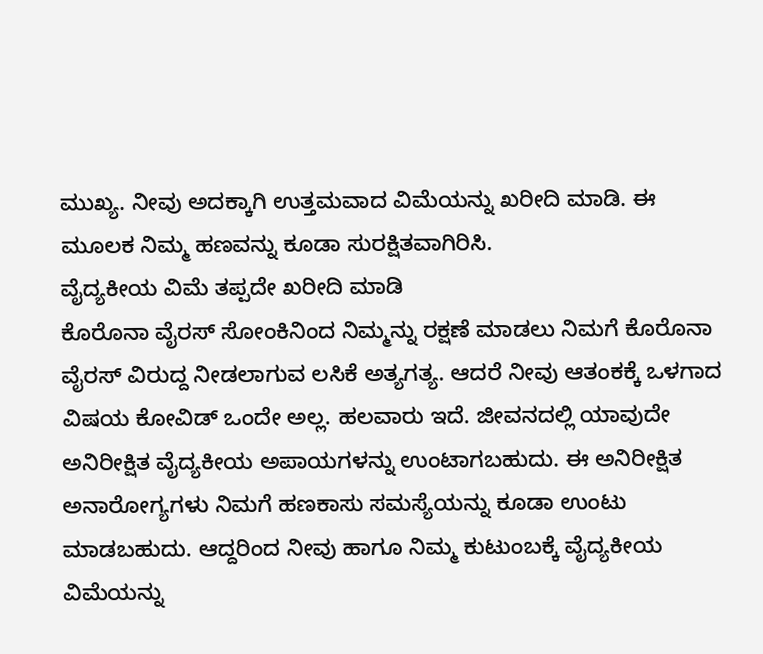ಮುಖ್ಯ. ನೀವು ಅದಕ್ಕಾಗಿ ಉತ್ತಮವಾದ ವಿಮೆಯನ್ನು ಖರೀದಿ ಮಾಡಿ. ಈ ಮೂಲಕ ನಿಮ್ಮ ಹಣವನ್ನು ಕೂಡಾ ಸುರಕ್ಷಿತವಾಗಿರಿಸಿ.
ವೈದ್ಯಕೀಯ ವಿಮೆ ತಪ್ಪದೇ ಖರೀದಿ ಮಾಡಿ
ಕೊರೊನಾ ವೈರಸ್ ಸೋಂಕಿನಿಂದ ನಿಮ್ಮನ್ನು ರಕ್ಷಣೆ ಮಾಡಲು ನಿಮಗೆ ಕೊರೊನಾ ವೈರಸ್ ವಿರುದ್ದ ನೀಡಲಾಗುವ ಲಸಿಕೆ ಅತ್ಯಗತ್ಯ. ಆದರೆ ನೀವು ಆತಂಕಕ್ಕೆ ಒಳಗಾದ ವಿಷಯ ಕೋವಿಡ್ ಒಂದೇ ಅಲ್ಲ. ಹಲವಾರು ಇದೆ. ಜೀವನದಲ್ಲಿ ಯಾವುದೇ ಅನಿರೀಕ್ಷಿತ ವೈದ್ಯಕೀಯ ಅಪಾಯಗಳನ್ನು ಉಂಟಾಗಬಹುದು. ಈ ಅನಿರೀಕ್ಷಿತ ಅನಾರೋಗ್ಯಗಳು ನಿಮಗೆ ಹಣಕಾಸು ಸಮಸ್ಯೆಯನ್ನು ಕೂಡಾ ಉಂಟು ಮಾಡಬಹುದು. ಆದ್ದರಿಂದ ನೀವು ಹಾಗೂ ನಿಮ್ಮ ಕುಟುಂಬಕ್ಕೆ ವೈದ್ಯಕೀಯ ವಿಮೆಯನ್ನು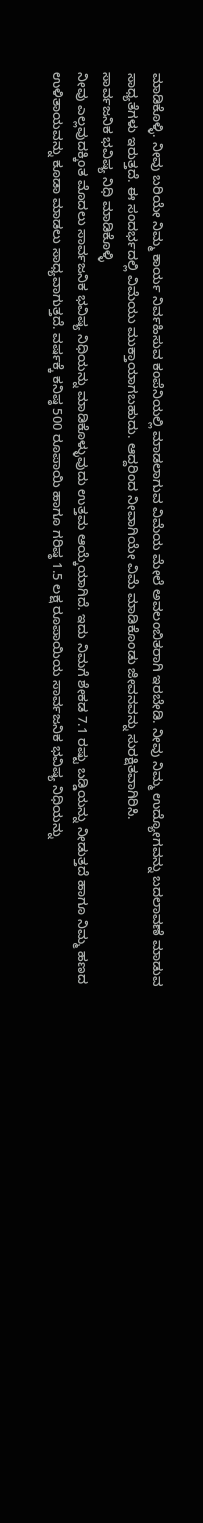ಮಾಡಿಕೊಳ್ಳಿ. ನೀವು ಬರಿಯೇ ನಿಮ್ಮ ಕಾರ್ಯ ನಿರ್ವಹಿಸುವ ಕಂಪೆನಿಯಲ್ಲಿ ಮಾಡಲಾಗುವ ವಿಮೆಯ ಮೇಲೆ ಅವಲಂಬಿತರಾಗಿ ಇರಬೇಡಿ. ನೀವು ನಿಮ್ಮ ಉದ್ಯೋಗವನ್ನು ಬದಲಾವಣೆ ಮಾಡುವ ಸಾಧ್ಯತೆಗಳು ಇರುತ್ತದೆ. ಈ ಸಂದರ್ಭದಲ್ಲಿ ವಿಮೆಯು ಮುಕ್ತಾಯಾಗಬಹುದು. ಆದ್ದರಿಂದ ನೀವಾಗಿಯೇ ವಿಮೆ ಮಾಡಿಕೊಂಡು ಜೀವನವನ್ನು ಸುರಕ್ಷಿತವಾಗಿರಿಸಿ.
ಸಾರ್ವಜನಿಕ ಭವಿಷ್ಯ ನಿಧಿ ಮಾಡಿಕೊಳ್ಳಿ
ನೀವು ಎಲ್ಲವುದಕ್ಕಿಂತ ಮೊದಲು ಸಾರ್ವಜನಿಕ ಭವಿಷ್ಯ ನಿಧಿಯನ್ನು ಮಾಡಿಕೊಳ್ಳುವುದು ಉತ್ತಮ ಆಯ್ಕೆಯಾಗಿದೆ. ಇದು ನಿಮಗೆ ಶೇಕಡ 7.1 ರಷ್ಟು ಬಡ್ಡಿಯನ್ನು ನೀಡುತ್ತದೆ ಹಾಗೂ ನಿಮ್ಮ ಹಣದ ಉಳಿತಾಯವನ್ನು ಕೂಡಾ ಮಾಡಲು ಸಾಧ್ಯವಾಗುತ್ತದೆ. ವರ್ಷಕ್ಕೆ ಕನಿಷ್ಠ 500 ರೂಪಾಯಿ ಹಾಗೂ ಗರಿಷ್ಠ 1.5 ಲಕ್ಷ ರೂಪಾಯಿಯ ಸಾರ್ವಜನಿಕ ಭವಿಷ್ಯ ನಿಧಿಯನ್ನು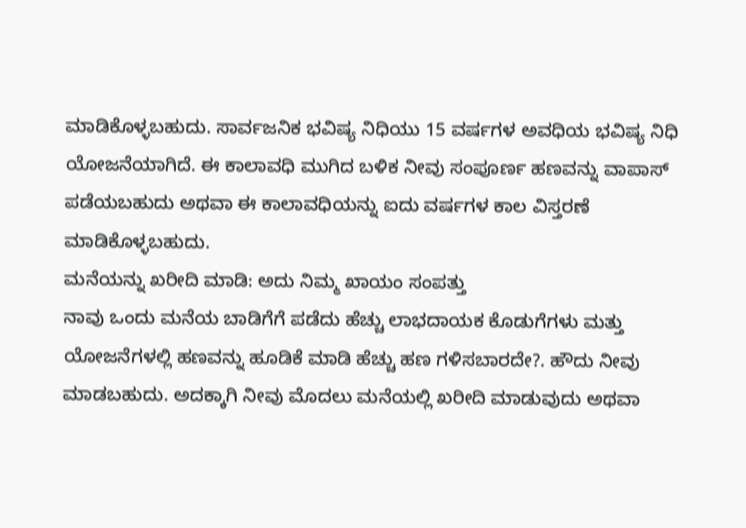ಮಾಡಿಕೊಳ್ಳಬಹುದು. ಸಾರ್ವಜನಿಕ ಭವಿಷ್ಯ ನಿಧಿಯು 15 ವರ್ಷಗಳ ಅವಧಿಯ ಭವಿಷ್ಯ ನಿಧಿ ಯೋಜನೆಯಾಗಿದೆ. ಈ ಕಾಲಾವಧಿ ಮುಗಿದ ಬಳಿಕ ನೀವು ಸಂಪೂರ್ಣ ಹಣವನ್ನು ವಾಪಾಸ್ ಪಡೆಯಬಹುದು ಅಥವಾ ಈ ಕಾಲಾವಧಿಯನ್ನು ಐದು ವರ್ಷಗಳ ಕಾಲ ವಿಸ್ತರಣೆ ಮಾಡಿಕೊಳ್ಳಬಹುದು.
ಮನೆಯನ್ನು ಖರೀದಿ ಮಾಡಿ: ಅದು ನಿಮ್ಮ ಖಾಯಂ ಸಂಪತ್ತು
ನಾವು ಒಂದು ಮನೆಯ ಬಾಡಿಗೆಗೆ ಪಡೆದು ಹೆಚ್ಚು ಲಾಭದಾಯಕ ಕೊಡುಗೆಗಳು ಮತ್ತು ಯೋಜನೆಗಳಲ್ಲಿ ಹಣವನ್ನು ಹೂಡಿಕೆ ಮಾಡಿ ಹೆಚ್ಚು ಹಣ ಗಳಿಸಬಾರದೇ?. ಹೌದು ನೀವು ಮಾಡಬಹುದು. ಅದಕ್ಕಾಗಿ ನೀವು ಮೊದಲು ಮನೆಯಲ್ಲಿ ಖರೀದಿ ಮಾಡುವುದು ಅಥವಾ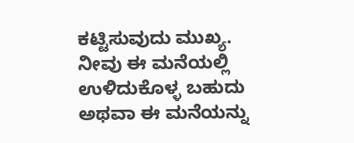ಕಟ್ಟಿಸುವುದು ಮುಖ್ಯ. ನೀವು ಈ ಮನೆಯಲ್ಲಿ ಉಳಿದುಕೊಳ್ಳ ಬಹುದು ಅಥವಾ ಈ ಮನೆಯನ್ನು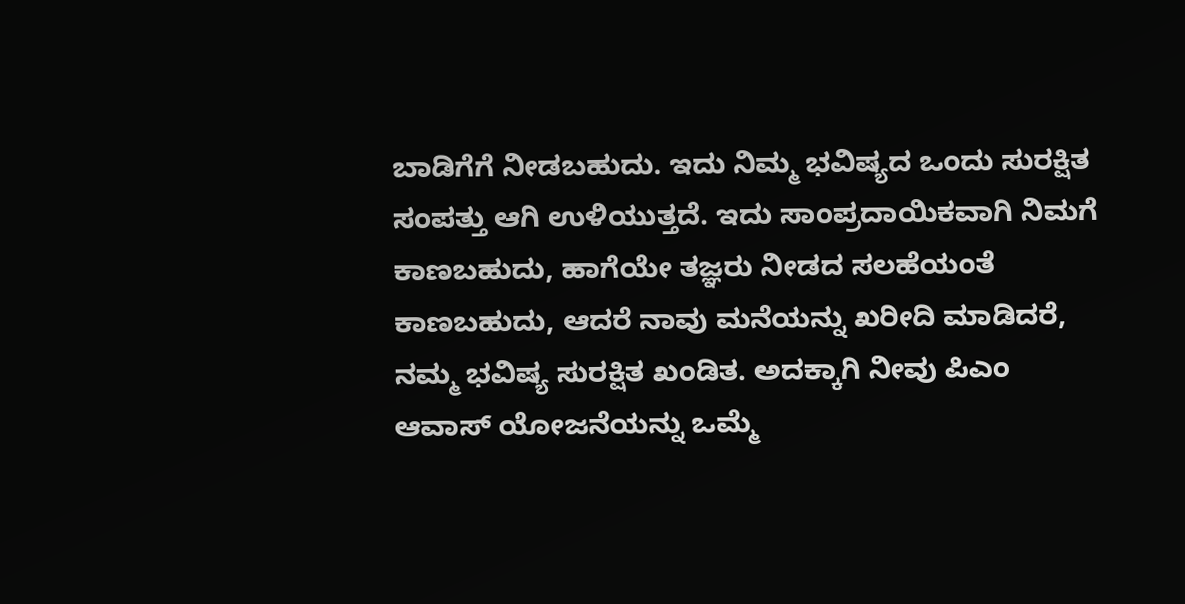ಬಾಡಿಗೆಗೆ ನೀಡಬಹುದು. ಇದು ನಿಮ್ಮ ಭವಿಷ್ಯದ ಒಂದು ಸುರಕ್ಷಿತ ಸಂಪತ್ತು ಆಗಿ ಉಳಿಯುತ್ತದೆ. ಇದು ಸಾಂಪ್ರದಾಯಿಕವಾಗಿ ನಿಮಗೆ ಕಾಣಬಹುದು, ಹಾಗೆಯೇ ತಜ್ಞರು ನೀಡದ ಸಲಹೆಯಂತೆ ಕಾಣಬಹುದು, ಆದರೆ ನಾವು ಮನೆಯನ್ನು ಖರೀದಿ ಮಾಡಿದರೆ, ನಮ್ಮ ಭವಿಷ್ಯ ಸುರಕ್ಷಿತ ಖಂಡಿತ. ಅದಕ್ಕಾಗಿ ನೀವು ಪಿಎಂ ಆವಾಸ್ ಯೋಜನೆಯನ್ನು ಒಮ್ಮೆ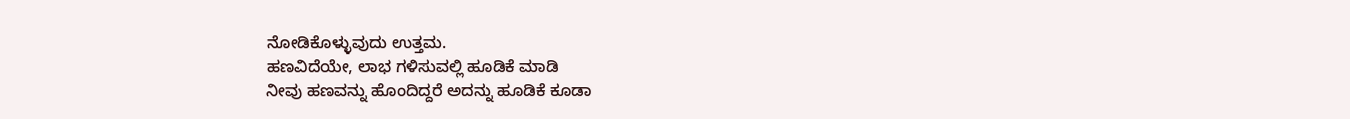ನೋಡಿಕೊಳ್ಳುವುದು ಉತ್ತಮ.
ಹಣವಿದೆಯೇ, ಲಾಭ ಗಳಿಸುವಲ್ಲಿ ಹೂಡಿಕೆ ಮಾಡಿ
ನೀವು ಹಣವನ್ನು ಹೊಂದಿದ್ದರೆ ಅದನ್ನು ಹೂಡಿಕೆ ಕೂಡಾ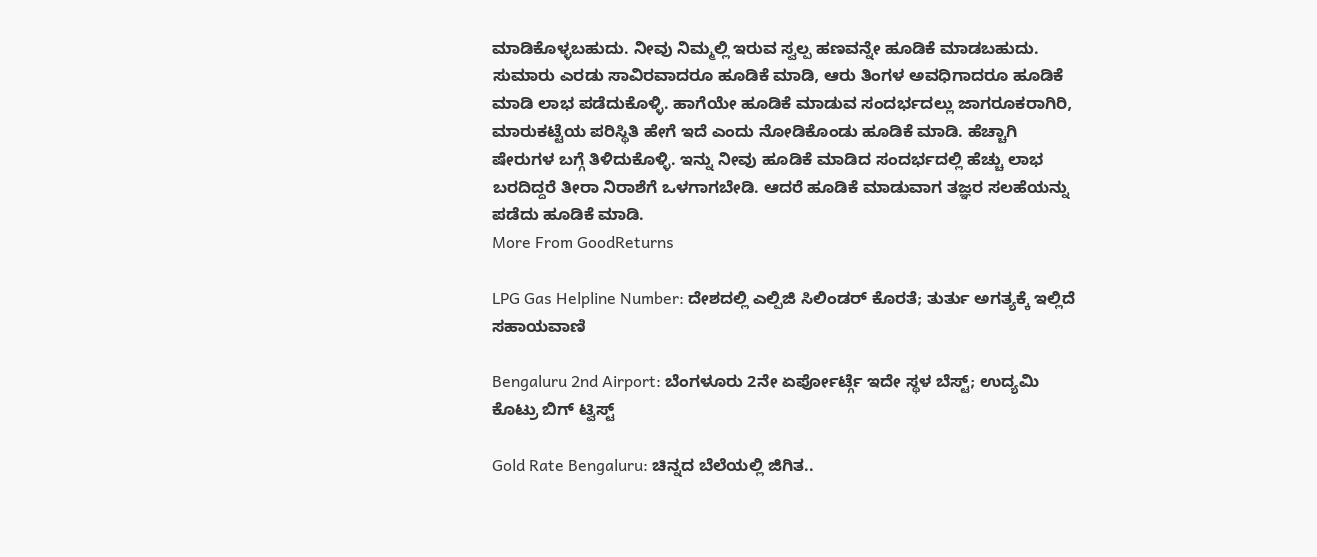ಮಾಡಿಕೊಳ್ಳಬಹುದು. ನೀವು ನಿಮ್ಮಲ್ಲಿ ಇರುವ ಸ್ವಲ್ಪ ಹಣವನ್ನೇ ಹೂಡಿಕೆ ಮಾಡಬಹುದು. ಸುಮಾರು ಎರಡು ಸಾವಿರವಾದರೂ ಹೂಡಿಕೆ ಮಾಡಿ, ಆರು ತಿಂಗಳ ಅವಧಿಗಾದರೂ ಹೂಡಿಕೆ ಮಾಡಿ ಲಾಭ ಪಡೆದುಕೊಳ್ಳಿ. ಹಾಗೆಯೇ ಹೂಡಿಕೆ ಮಾಡುವ ಸಂದರ್ಭದಲ್ಲು ಜಾಗರೂಕರಾಗಿರಿ, ಮಾರುಕಟ್ಟೆಯ ಪರಿಸ್ಥಿತಿ ಹೇಗೆ ಇದೆ ಎಂದು ನೋಡಿಕೊಂಡು ಹೂಡಿಕೆ ಮಾಡಿ. ಹೆಚ್ಚಾಗಿ ಷೇರುಗಳ ಬಗ್ಗೆ ತಿಳಿದುಕೊಳ್ಳಿ. ಇನ್ನು ನೀವು ಹೂಡಿಕೆ ಮಾಡಿದ ಸಂದರ್ಭದಲ್ಲಿ ಹೆಚ್ಚು ಲಾಭ ಬರದಿದ್ದರೆ ತೀರಾ ನಿರಾಶೆಗೆ ಒಳಗಾಗಬೇಡಿ. ಆದರೆ ಹೂಡಿಕೆ ಮಾಡುವಾಗ ತಜ್ಞರ ಸಲಹೆಯನ್ನು ಪಡೆದು ಹೂಡಿಕೆ ಮಾಡಿ.
More From GoodReturns

LPG Gas Helpline Number: ದೇಶದಲ್ಲಿ ಎಲ್ಪಿಜಿ ಸಿಲಿಂಡರ್ ಕೊರತೆ; ತುರ್ತು ಅಗತ್ಯಕ್ಕೆ ಇಲ್ಲಿದೆ ಸಹಾಯವಾಣಿ

Bengaluru 2nd Airport: ಬೆಂಗಳೂರು 2ನೇ ಏರ್ಪೋರ್ಟ್ಗೆ ಇದೇ ಸ್ಥಳ ಬೆಸ್ಟ್; ಉದ್ಯಮಿ ಕೊಟ್ರು ಬಿಗ್ ಟ್ವಿಸ್ಟ್

Gold Rate Bengaluru: ಚಿನ್ನದ ಬೆಲೆಯಲ್ಲಿ ಜಿಗಿತ..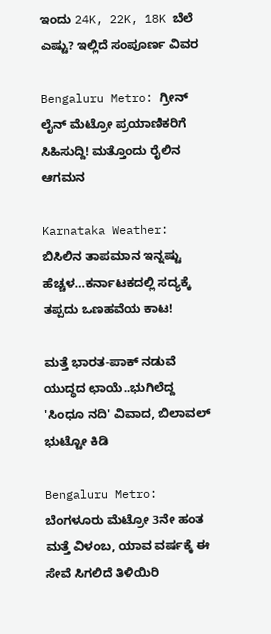ಇಂದು 24K, 22K, 18K ಬೆಲೆ ಎಷ್ಟು? ಇಲ್ಲಿದೆ ಸಂಪೂರ್ಣ ವಿವರ

Bengaluru Metro: ಗ್ರೀನ್ ಲೈನ್ ಮೆಟ್ರೋ ಪ್ರಯಾಣಿಕರಿಗೆ ಸಿಹಿಸುದ್ದಿ! ಮತ್ತೊಂದು ರೈಲಿನ ಆಗಮನ

Karnataka Weather: ಬಿಸಿಲಿನ ತಾಪಮಾನ ಇನ್ನಷ್ಟು ಹೆಚ್ಚಳ…ಕರ್ನಾಟಕದಲ್ಲಿ ಸದ್ಯಕ್ಕೆ ತಪ್ಪದು ಒಣಹವೆಯ ಕಾಟ!

ಮತ್ತೆ ಭಾರತ-ಪಾಕ್ ನಡುವೆ ಯುದ್ಧದ ಛಾಯೆ..ಭುಗಿಲೆದ್ದ 'ಸಿಂಧೂ ನದಿ' ವಿವಾದ, ಬಿಲಾವಲ್ ಭುಟ್ಟೋ ಕಿಡಿ

Bengaluru Metro: ಬೆಂಗಳೂರು ಮೆಟ್ರೋ 3ನೇ ಹಂತ ಮತ್ತೆ ವಿಳಂಬ, ಯಾವ ವರ್ಷಕ್ಕೆ ಈ ಸೇವೆ ಸಿಗಲಿದೆ ತಿಳಿಯಿರಿ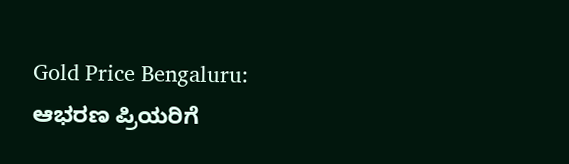Gold Price Bengaluru: ಆಭರಣ ಪ್ರಿಯರಿಗೆ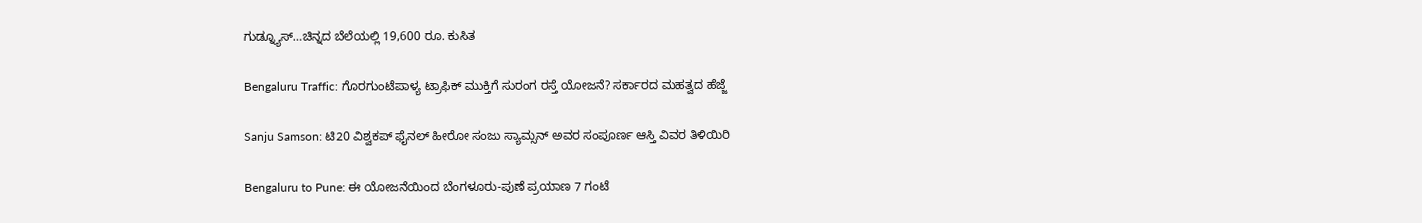ಗುಡ್ನ್ಯೂಸ್…ಚಿನ್ನದ ಬೆಲೆಯಲ್ಲಿ 19,600 ರೂ. ಕುಸಿತ

Bengaluru Traffic: ಗೊರಗುಂಟೆಪಾಳ್ಯ ಟ್ರಾಫಿಕ್ ಮುಕ್ತಿಗೆ ಸುರಂಗ ರಸ್ತೆ ಯೋಜನೆ? ಸರ್ಕಾರದ ಮಹತ್ವದ ಹೆಜ್ಜೆ

Sanju Samson: ಟಿ20 ವಿಶ್ವಕಪ್ ಫೈನಲ್ ಹೀರೋ ಸಂಜು ಸ್ಯಾಮ್ಸನ್ ಅವರ ಸಂಪೂರ್ಣ ಆಸ್ತಿ ವಿವರ ತಿಳಿಯಿರಿ

Bengaluru to Pune: ಈ ಯೋಜನೆಯಿಂದ ಬೆಂಗಳೂರು-ಪುಣೆ ಪ್ರಯಾಣ 7 ಗಂಟೆ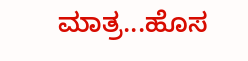ಮಾತ್ರ...ಹೊಸ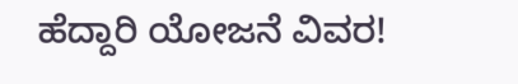ಹೆದ್ದಾರಿ ಯೋಜನೆ ವಿವರ!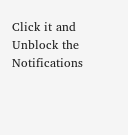Click it and Unblock the Notifications